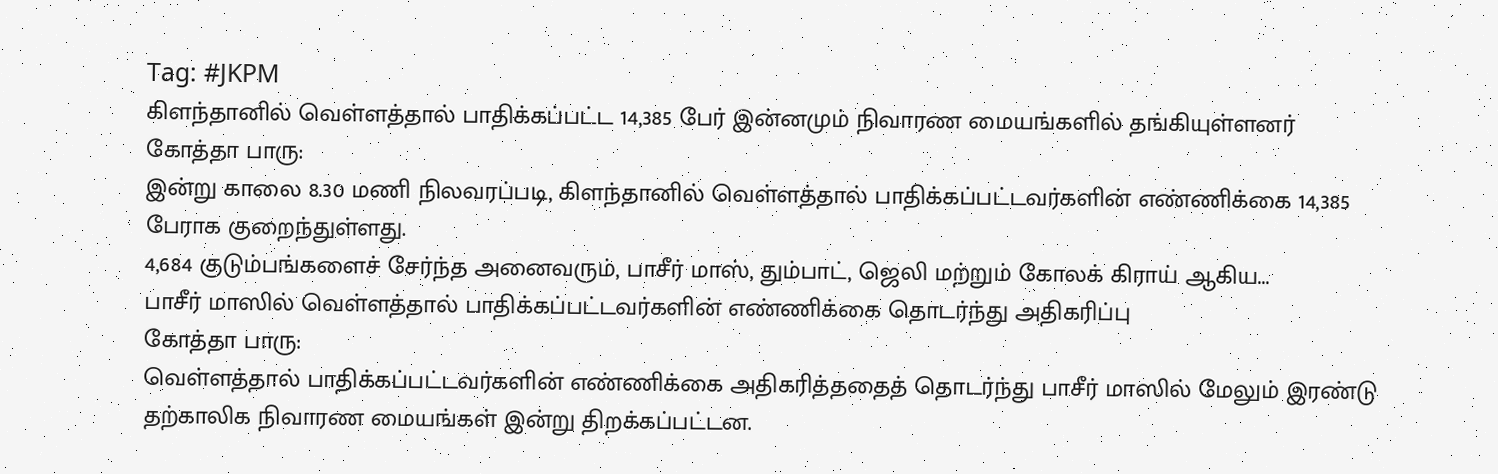Tag: #JKPM
கிளந்தானில் வெள்ளத்தால் பாதிக்கப்பட்ட 14,385 பேர் இன்னமும் நிவாரண மையங்களில் தங்கியுள்ளனர்
கோத்தா பாரு:
இன்று காலை 8.30 மணி நிலவரப்படி, கிளந்தானில் வெள்ளத்தால் பாதிக்கப்பட்டவர்களின் எண்ணிக்கை 14,385 பேராக குறைந்துள்ளது.
4,684 குடும்பங்களைச் சேர்ந்த அனைவரும், பாசீர் மாஸ், தும்பாட், ஜெலி மற்றும் கோலக் கிராய் ஆகிய...
பாசீர் மாஸில் வெள்ளத்தால் பாதிக்கப்பட்டவர்களின் எண்ணிக்கை தொடர்ந்து அதிகரிப்பு
கோத்தா பாரு:
வெள்ளத்தால் பாதிக்கப்பட்டவர்களின் எண்ணிக்கை அதிகரித்ததைத் தொடர்ந்து பாசீர் மாஸில் மேலும் இரண்டு தற்காலிக நிவாரண மையங்கள் இன்று திறக்கப்பட்டன.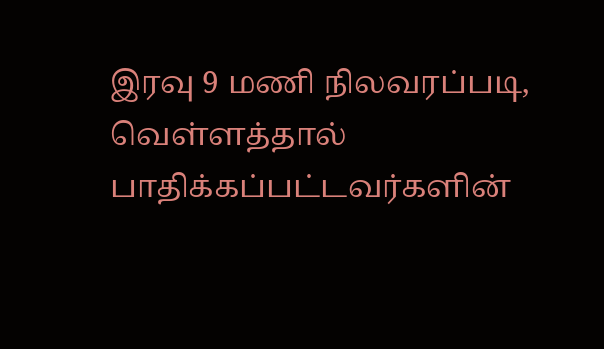இரவு 9 மணி நிலவரப்படி, வெள்ளத்தால் பாதிக்கப்பட்டவர்களின்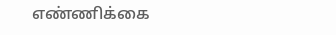எண்ணிக்கை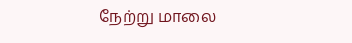நேற்று மாலை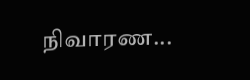நிவாரண...